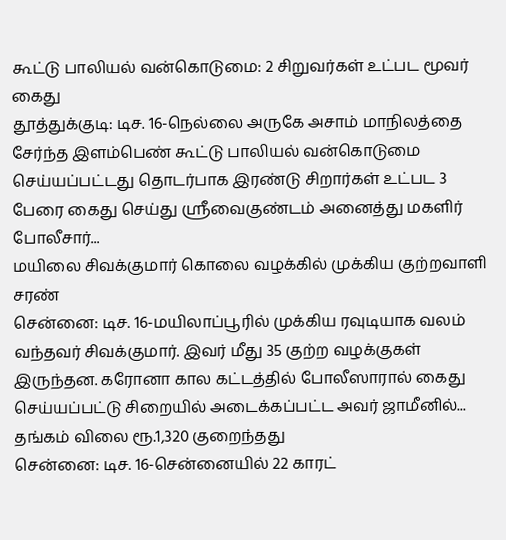கூட்டு பாலியல் வன்கொடுமை: 2 சிறுவர்கள் உட்பட மூவர் கைது
தூத்துக்குடி: டிச. 16-நெல்லை அருகே அசாம் மாநிலத்தை சேர்ந்த இளம்பெண் கூட்டு பாலியல் வன்கொடுமை செய்யப்பட்டது தொடர்பாக இரண்டு சிறார்கள் உட்பட 3 பேரை கைது செய்து ஸ்ரீவைகுண்டம் அனைத்து மகளிர் போலீசார்...
மயிலை சிவக்குமார் கொலை வழக்கில் முக்கிய குற்றவாளி சரண்
சென்னை: டிச. 16-மயிலாப்பூரில் முக்கிய ரவுடியாக வலம் வந்தவர் சிவக்குமார். இவர் மீது 35 குற்ற வழக்குகள் இருந்தன. கரோனா கால கட்டத்தில் போலீஸாரால் கைது செய்யப்பட்டு சிறையில் அடைக்கப்பட்ட அவர் ஜாமீனில்...
தங்கம் விலை ரூ.1,320 குறைந்தது
சென்னை: டிச. 16-சென்னையில் 22 காரட்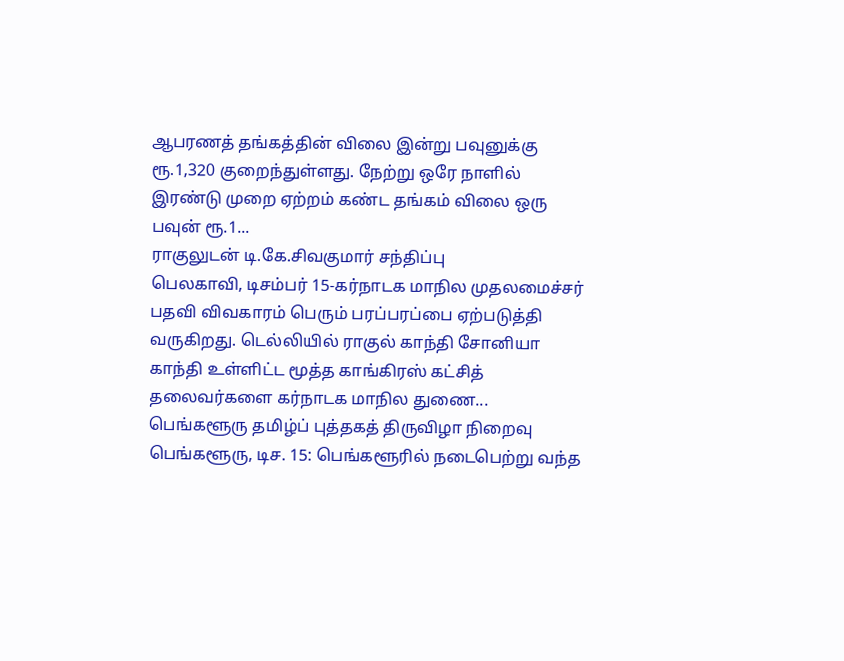ஆபரணத் தங்கத்தின் விலை இன்று பவுனுக்கு ரூ.1,320 குறைந்துள்ளது. நேற்று ஒரே நாளில் இரண்டு முறை ஏற்றம் கண்ட தங்கம் விலை ஒரு பவுன் ரூ.1...
ராகுலுடன் டி.கே.சிவகுமார் சந்திப்பு
பெலகாவி, டிசம்பர் 15-கர்நாடக மாநில முதலமைச்சர் பதவி விவகாரம் பெரும் பரப்பரப்பை ஏற்படுத்தி வருகிறது. டெல்லியில் ராகுல் காந்தி சோனியா காந்தி உள்ளிட்ட மூத்த காங்கிரஸ் கட்சித் தலைவர்களை கர்நாடக மாநில துணை...
பெங்களூரு தமிழ்ப் புத்தகத் திருவிழா நிறைவு
பெங்களூரு, டிச. 15: பெங்களூரில் நடைபெற்று வந்த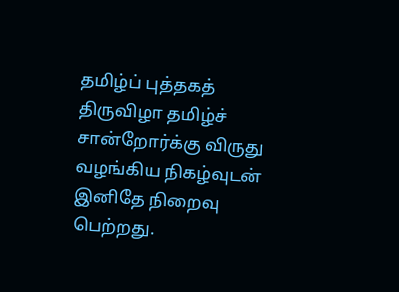தமிழ்ப் புத்தகத் திருவிழா தமிழ்ச் சான்றோர்க்கு விருது வழங்கிய நிகழ்வுடன் இனிதே நிறைவு பெற்றது.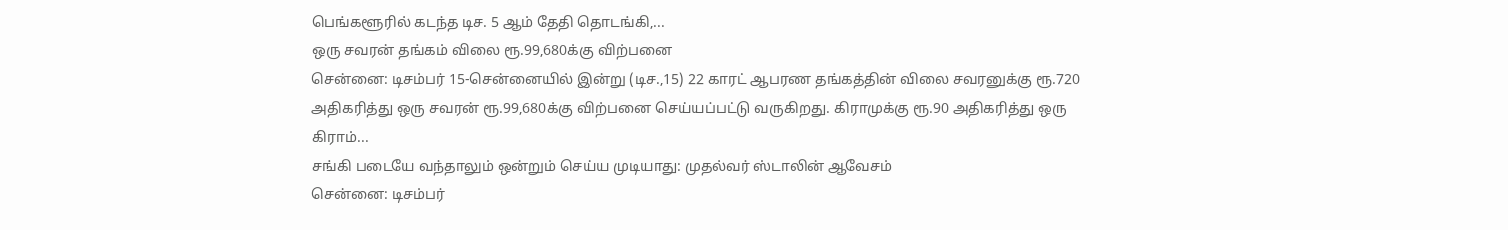பெங்களூரில் கடந்த டிச. 5 ஆம் தேதி தொடங்கி,...
ஒரு சவரன் தங்கம் விலை ரூ.99,680க்கு விற்பனை
சென்னை: டிசம்பர் 15-சென்னையில் இன்று (டிச.,15) 22 காரட் ஆபரண தங்கத்தின் விலை சவரனுக்கு ரூ.720 அதிகரித்து ஒரு சவரன் ரூ.99,680க்கு விற்பனை செய்யப்பட்டு வருகிறது. கிராமுக்கு ரூ.90 அதிகரித்து ஒரு கிராம்...
சங்கி படையே வந்தாலும் ஒன்றும் செய்ய முடியாது: முதல்வர் ஸ்டாலின் ஆவேசம்
சென்னை: டிசம்பர்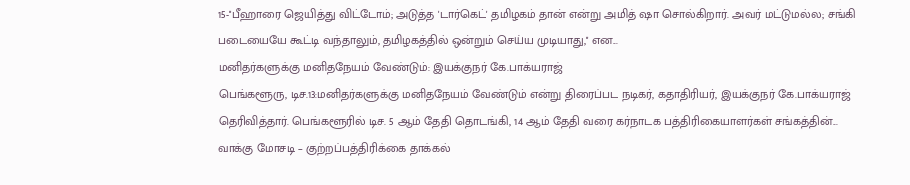15-''பீஹாரை ஜெயித்து விட்டோம்; அடுத்த 'டார்கெட்' தமிழகம் தான் என்று அமித் ஷா சொல்கிறார். அவர் மட்டுமல்ல; சங்கி படையையே கூட்டி வந்தாலும், தமிழகத்தில் ஒன்றும் செய்ய முடியாது,'' என...
மனிதர்களுக்கு மனிதநேயம் வேண்டும்: இயக்குநர் கே.பாக்யராஜ்
பெங்களூரு, டிச.13:மனிதர்களுக்கு மனிதநேயம் வேண்டும் என்று திரைப்பட நடிகர், கதாதிரியர், இயக்குநர் கே.பாக்யராஜ் தெரிவித்தார். பெங்களூரில் டிச. 5 ஆம் தேதி தொடங்கி, 14 ஆம் தேதி வரை கர்நாடக பத்திரிகையாளர்கள் சங்கத்தின்...
வாக்கு மோசடி – குற்றப்பத்திரிக்கை தாக்கல்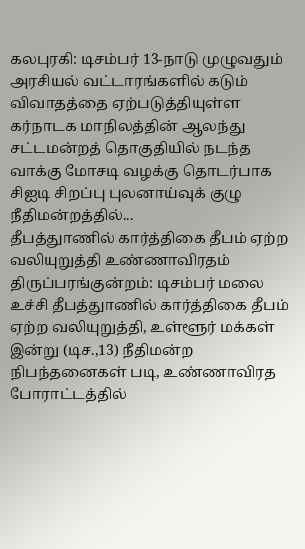கலபுரகி: டிசம்பர் 13-நாடு முழுவதும் அரசியல் வட்டாரங்களில் கடும் விவாதத்தை ஏற்படுத்தியுள்ள கர்நாடக மாநிலத்தின் ஆலந்து சட்டமன்றத் தொகுதியில் நடந்த வாக்கு மோசடி வழக்கு தொடர்பாக சிஐடி சிறப்பு புலனாய்வுக் குழு நீதிமன்றத்தில்...
தீபத்துாணில் கார்த்திகை தீபம் ஏற்ற வலியுறுத்தி உண்ணாவிரதம்
திருப்பரங்குன்றம்: டிசம்பர் மலை உச்சி தீபத்துாணில் கார்த்திகை தீபம் ஏற்ற வலியுறுத்தி, உள்ளூர் மக்கள் இன்று (டிச.,13) நீதிமன்ற நிபந்தனைகள் படி, உண்ணாவிரத போராட்டத்தில்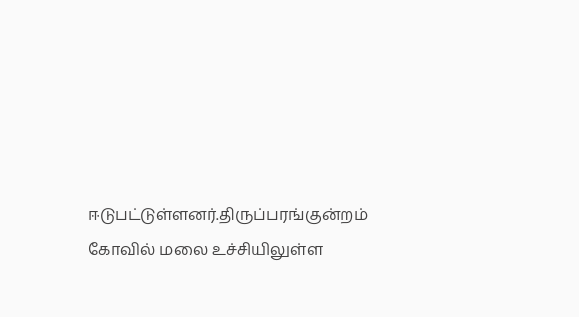ஈடுபட்டுள்ளனர்.திருப்பரங்குன்றம் கோவில் மலை உச்சியிலுள்ள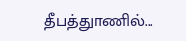தீபத்துாணில்...